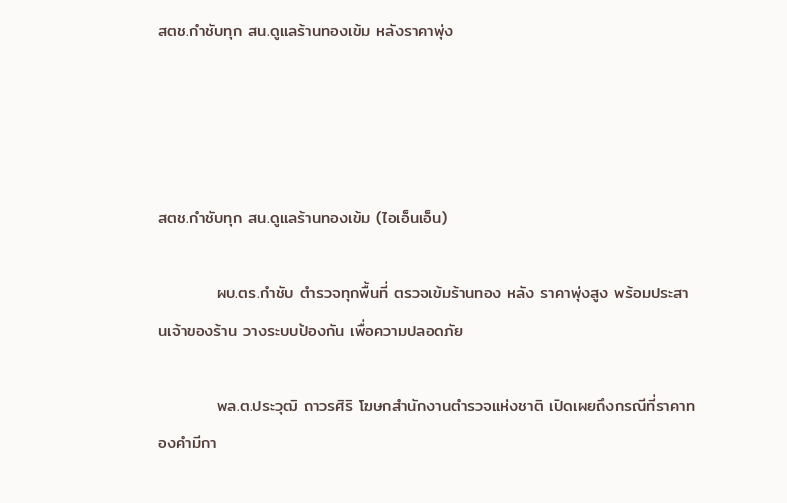สตช.กำชับทุก สน.ดูแลร้านทองเข้ม หลังราคาพุ่ง




สตช.กำชับทุก สน.ดูแลร้านทองเข้ม (ไอเอ็นเอ็น)

          ผบ.ตร.กำชับ ตำรวจทุกพื้นที่ ตรวจเข้มร้านทอง หลัง ราคาพุ่งสูง พร้อมประสานเจ้าของร้าน วางระบบป้องกัน เพื่อความปลอดภัย

          พล.ต.ประวุฒิ ถาวรศิริ โฆษกสำนักงานตำรวจแห่งชาติ เปิดเผยถึงกรณีที่ราคาทองคำมีกา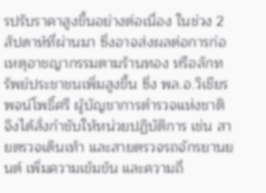รปรับราคาสูงขึ้นอย่างต่อเนื่อง ในช่วง 2 สัปดาห์ที่ผ่านมา ซึ่งอาจส่งผลต่อการก่อเหตุอาชญากรรมตามร้านทอง หรือลักทรัพย์ประชาชนเพิ่มสูงขึ้น ซึ่ง พล.อ.วิเชียร พจน์โพธิ์ศรี ผู้บัญชาการตำรวจแห่งชาติ จึงได้สั่งกำชับให้หน่วยปฏิบัติการ เช่น สายตรวจเดินเท้า และสายตรวจรถจักรยานยนต์ เพิ่มความเข้มข้น และความถี่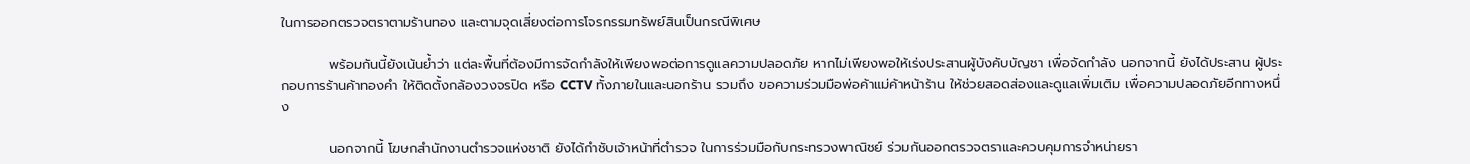ในการออกตรวจตราตามร้านทอง และตามจุดเสี่ยงต่อการโจรกรรมทรัพย์สินเป็นกรณีพิเศษ

          พร้อมกันนี้ยังเน้นย้ำว่า แต่ละพื้นที่ต้องมีการจัดกำลังให้เพียงพอต่อการดูแลความปลอดภัย หากไม่เพียงพอให้เร่งประสานผู้บังคับบัญชา เพื่อจัดกำลัง นอกจากนี้ ยังได้ประสาน ผู้ประกอบการร้านค้าทองคำ ให้ติดตั้งกล้องวงจรปิด หรือ CCTV ทั้งภายในและนอกร้าน รวมถึง ขอความร่วมมือพ่อค้าแม่ค้าหน้าร้าน ให้ช่วยสอดส่องและดูแลเพิ่มเติม เพื่อความปลอดภัยอีกทางหนึ่ง

          นอกจากนี้ โฆษกสำนักงานตำรวจแห่งชาติ ยังได้กำชับเจ้าหน้าที่ตำรวจ ในการร่วมมือกับกระทรวงพาณิชย์ ร่วมกันออกตรวจตราและควบคุมการจำหน่ายรา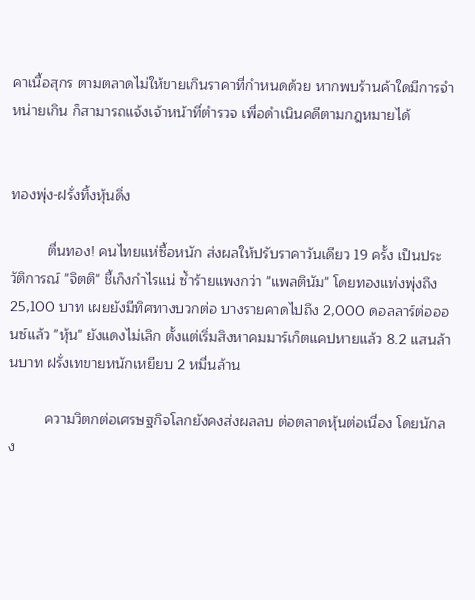คาเนื้อสุกร ตามตลาดไม่ให้ขายเกินราคาที่กำหนดด้วย หากพบร้านค้าใดมีการจำหน่ายเกิน ก็สามารถแจ้งเจ้าหน้าที่ตำรวจ เพื่อดำเนินคดีตามกฎหมายได้


ทองพุ่ง-ฝรั่งทิ้งหุ้นดิ่ง

         ตื่นทอง! คนไทยแห่ซื้อหนัก ส่งผลให้ปรับราคาวันเดียว 19 ครั้ง เป็นประวัติการณ์ "จิตติ" ชี้เก็งกำไรแน่ ซ้ำร้ายแพงกว่า "แพลตินัม" โดยทองแท่งพุ่งถึง 25,100 บาท เผยยังมีทิศทางบวกต่อ บางรายคาดไปถึง 2,000 ดอลลาร์ต่อออนซ์แล้ว "หุ้น" ยังแดงไม่เลิก ตั้งแต่เริ่มสิงหาคมมาร์เก็ตแคปหายแล้ว 8.2 แสนล้านบาท ฝรั่งเทขายหนักเหยียบ 2 หมื่นล้าน

         ความวิตกต่อเศรษฐกิจโลกยังคงส่งผลลบ ต่อตลาดหุ้นต่อเนื่อง โดยนักลง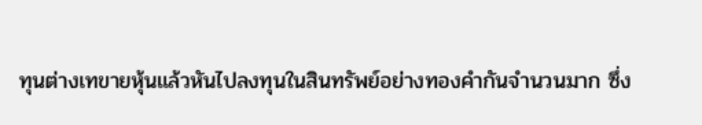ทุนต่างเทขายหุ้นแล้วหันไปลงทุนในสินทรัพย์อย่างทองคำกันจำนวนมาก ซึ่ง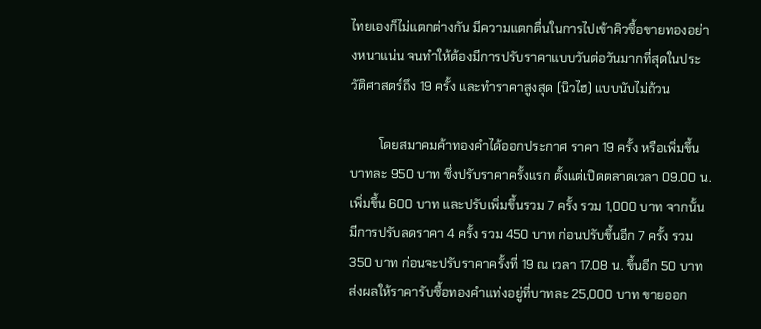ไทยเองก็ไม่แตกต่างกัน มีความแตกตื่นในการไปเข้าคิวซื้อขายทองอย่างหนาแน่น จนทำให้ต้องมีการปรับราคาแบบวันต่อวันมากที่สุดในประวัติศาสตร์ถึง 19 ครั้ง และทำราคาสูงสุด (นิวไฮ) แบบนับไม่ถ้วน

         โดยสมาคมค้าทองคำได้ออกประกาศ ราคา 19 ครั้ง หรือเพิ่มขึ้นบาทละ 950 บาท ซึ่งปรับราคาครั้งแรก ตั้งแต่เปิดตลาดเวลา 09.00 น. เพิ่มขึ้น 600 บาท และปรับเพิ่มขึ้นรวม 7 ครั้ง รวม 1,000 บาท จากนั้นมีการปรับลดราคา 4 ครั้ง รวม 450 บาท ก่อนปรับขึ้นอีก 7 ครั้ง รวม 350 บาท ก่อนจะปรับราคาครั้งที่ 19 ณ เวลา 17.08 น. ขึ้นอีก 50 บาท ส่งผลให้ราคารับซื้อทองคำแท่งอยู่ที่บาทละ 25,000 บาท ขายออก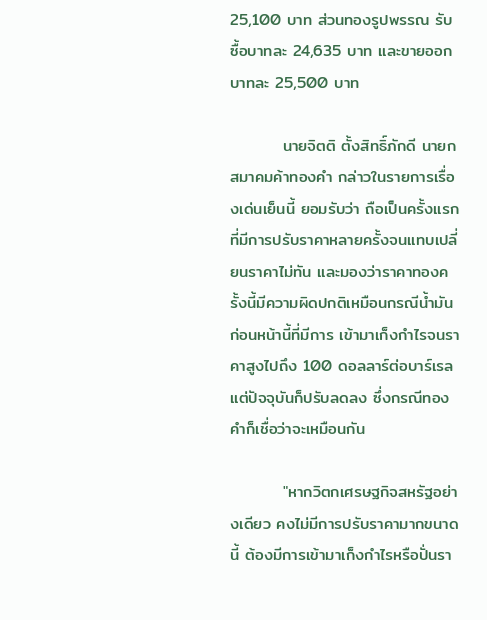25,100 บาท ส่วนทองรูปพรรณ รับซื้อบาทละ 24,635 บาท และขายออกบาทละ 25,500 บาท

         นายจิตติ ตั้งสิทธิ์ภักดี นายกสมาคมค้าทองคำ กล่าวในรายการเรื่องเด่นเย็นนี้ ยอมรับว่า ถือเป็นครั้งแรกที่มีการปรับราคาหลายครั้งจนแทบเปลี่ยนราคาไม่ทัน และมองว่าราคาทองครั้งนี้มีความผิดปกติเหมือนกรณีน้ำมันก่อนหน้านี้ที่มีการ เข้ามาเก็งกำไรจนราคาสูงไปถึง 100 ดอลลาร์ต่อบาร์เรล แต่ปัจจุบันก็ปรับลดลง ซึ่งกรณีทองคำก็เชื่อว่าจะเหมือนกัน

         "หากวิตกเศรษฐกิจสหรัฐอย่างเดียว คงไม่มีการปรับราคามากขนาดนี้ ต้องมีการเข้ามาเก็งกำไรหรือปั่นรา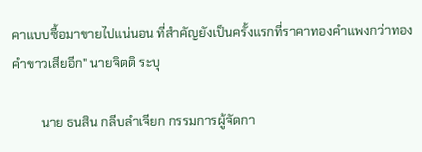คาแบบซื้อมาขายไปแน่นอน ที่สำคัญยังเป็นครั้งแรกที่ราคาทองคำแพงกว่าทองคำขาวเสียอีก" นายจิตติ ระบุ

         นาย ธนสิน กลีบลำเจียก กรรมการผู้จัดกา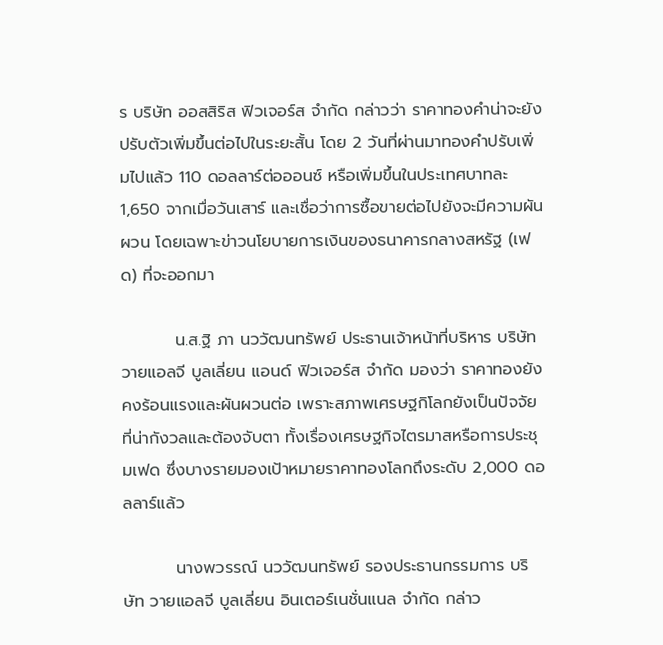ร บริษัท ออสสิริส ฟิวเจอร์ส จำกัด กล่าวว่า ราคาทองคำน่าจะยังปรับตัวเพิ่มขึ้นต่อไปในระยะสั้น โดย 2 วันที่ผ่านมาทองคำปรับเพิ่มไปแล้ว 110 ดอลลาร์ต่อออนซ์ หรือเพิ่มขึ้นในประเทศบาทละ 1,650 จากเมื่อวันเสาร์ และเชื่อว่าการซื้อขายต่อไปยังจะมีความผันผวน โดยเฉพาะข่าวนโยบายการเงินของธนาคารกลางสหรัฐ (เฟด) ที่จะออกมา

         น.ส.ฐิ ภา นววัฒนทรัพย์ ประธานเจ้าหน้าที่บริหาร บริษัท วายแอลจี บูลเลี่ยน แอนด์ ฟิวเจอร์ส จำกัด มองว่า ราคาทองยังคงร้อนแรงและผันผวนต่อ เพราะสภาพเศรษฐกิโลกยังเป็นปัจจัยที่น่ากังวลและต้องจับตา ทั้งเรื่องเศรษฐกิจไตรมาสหรือการประชุมเฟด ซึ่งบางรายมองเป้าหมายราคาทองโลกถึงระดับ 2,000 ดอลลาร์แล้ว

         นางพวรรณ์ นววัฒนทรัพย์ รองประธานกรรมการ บริษัท วายแอลจี บูลเลี่ยน อินเตอร์เนชั่นแนล จำกัด กล่าว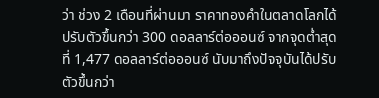ว่า ช่วง 2 เดือนที่ผ่านมา ราคาทองคำในตลาดโลกได้ปรับตัวขึ้นกว่า 300 ดอลลาร์ต่อออนซ์ จากจุดต่ำสุดที่ 1,477 ดอลลาร์ต่อออนซ์ นับมาถึงปัจจุบันได้ปรับตัวขึ้นกว่า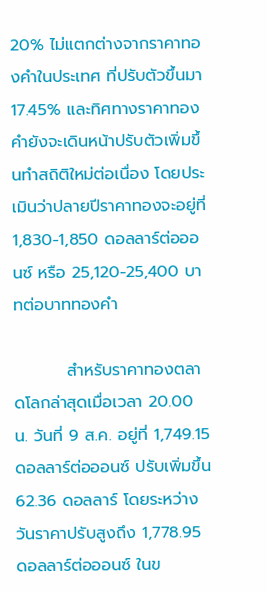20% ไม่แตกต่างจากราคาทองคำในประเทศ ที่ปรับตัวขึ้นมา 17.45% และทิศทางราคาทองคำยังจะเดินหน้าปรับตัวเพิ่มขึ้นทำสถิติใหม่ต่อเนื่อง โดยประเมินว่าปลายปีราคาทองจะอยู่ที่ 1,830-1,850 ดอลลาร์ต่อออนซ์ หรือ 25,120-25,400 บาทต่อบาททองคำ

         สำหรับราคาทองตลาดโลกล่าสุดเมื่อเวลา 20.00 น. วันที่ 9 ส.ค. อยู่ที่ 1,749.15 ดอลลาร์ต่อออนซ์ ปรับเพิ่มขึ้น 62.36 ดอลลาร์ โดยระหว่างวันราคาปรับสูงถึง 1,778.95 ดอลลาร์ต่อออนซ์ ในข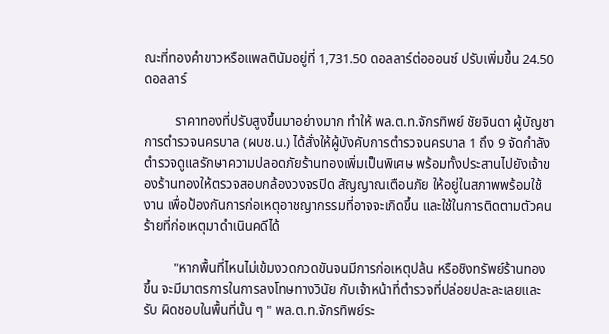ณะที่ทองคำขาวหรือแพลตินัมอยู่ที่ 1,731.50 ดอลลาร์ต่อออนซ์ ปรับเพิ่มขึ้น 24.50 ดอลลาร์

         ราคาทองที่ปรับสูงขึ้นมาอย่างมาก ทำให้ พล.ต.ท.จักรทิพย์ ชัยจินดา ผู้บัญชาการตำรวจนครบาล (ผบช.น.) ได้สั่งให้ผู้บังคับการตำรวจนครบาล 1 ถึง 9 จัดกำลังตำรวจดูแลรักษาความปลอดภัยร้านทองเพิ่มเป็นพิเศษ พร้อมทั้งประสานไปยังเจ้าของร้านทองให้ตรวจสอบกล้องวงจรปิด สัญญาณเตือนภัย ให้อยู่ในสภาพพร้อมใช้งาน เพื่อป้องกันการก่อเหตุอาชญากรรมที่อาจจะเกิดขึ้น และใช้ในการติดตามตัวคนร้ายที่ก่อเหตุมาดำเนินคดีได้

         "หากพื้นที่ไหนไม่เข้มงวดกวดขันจนมีการก่อเหตุปล้น หรือชิงทรัพย์ร้านทอง ขึ้น จะมีมาตรการในการลงโทษทางวินัย กับเจ้าหน้าที่ตำรวจที่ปล่อยปละละเลยและรับ ผิดชอบในพื้นที่นั้น ๆ " พล.ต.ท.จักรทิพย์ระ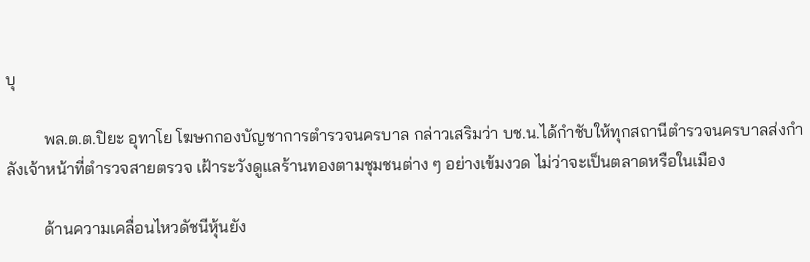บุ

         พล.ต.ต.ปิยะ อุทาโย โฆษกกองบัญชาการตำรวจนครบาล กล่าวเสริมว่า บช.น.ได้กำชับให้ทุกสถานีตำรวจนครบาลส่งกำลังเจ้าหน้าที่ตำรวจสายตรวจ เฝ้าระวังดูแลร้านทองตามชุมชนต่าง ๆ อย่างเข้มงวด ไม่ว่าจะเป็นตลาดหรือในเมือง

         ด้านความเคลื่อนไหวดัชนีหุ้นยัง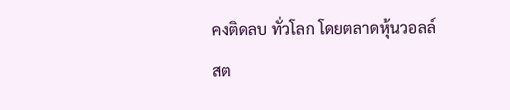คงติดลบ ทั่วโลก โดยตลาดหุ้นวอลล์สต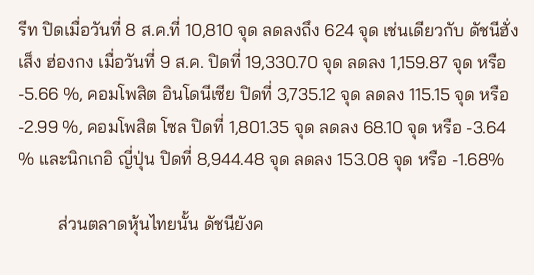รีท ปิดเมื่อวันที่ 8 ส.ค.ที่ 10,810 จุด ลดลงถึง 624 จุด เช่นเดียวกับ ดัชนีฮั่งเส็ง ฮ่องกง เมื่อวันที่ 9 ส.ค. ปิดที่ 19,330.70 จุด ลดลง 1,159.87 จุด หรือ -5.66 %, คอมโพสิต อินโดนีเซีย ปิดที่ 3,735.12 จุด ลดลง 115.15 จุด หรือ -2.99 %, คอมโพสิต โซล ปิดที่ 1,801.35 จุด ลดลง 68.10 จุด หรือ -3.64 % และนิกเกอิ ญี่ปุ่น ปิดที่ 8,944.48 จุด ลดลง 153.08 จุด หรือ -1.68%

         ส่วนตลาดหุ้นไทยนั้น ดัชนียังค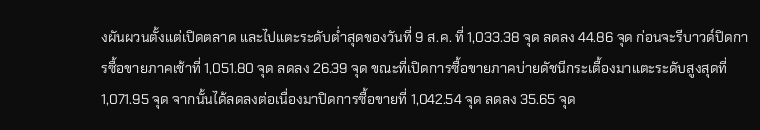งผันผวนตั้งแต่เปิดตลาด และไปแตะระดับต่ำสุดของวันที่ 9 ส.ค. ที่ 1,033.38 จุด ลดลง 44.86 จุด ก่อนจะรีบาวด์ปิดการซื้อขายภาคเช้าที่ 1,051.80 จุด ลดลง 26.39 จุด ขณะที่เปิดการซื้อขายภาคบ่ายดัชนีกระเตื้องมาแตะระดับสูงสุดที่ 1,071.95 จุด จากนั้นได้ลดลงต่อเนื่องมาปิดการซื้อขายที่ 1,042.54 จุด ลดลง 35.65 จุด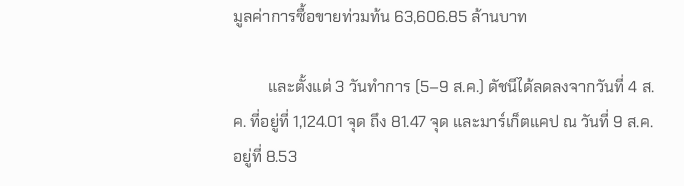มูลค่าการซื้อขายท่วมท้น 63,606.85 ล้านบาท

         และตั้งแต่ 3 วันทำการ (5–9 ส.ค.) ดัชนีได้ลดลงจากวันที่ 4 ส.ค. ที่อยู่ที่ 1,124.01 จุด ถึง 81.47 จุด และมาร์เก็ตแคป ณ วันที่ 9 ส.ค. อยู่ที่ 8.53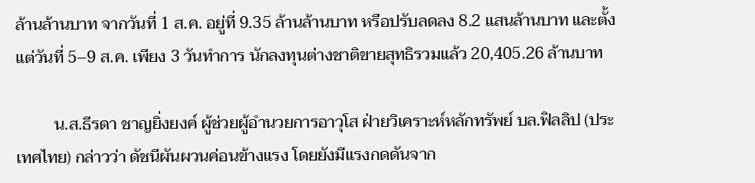ล้านล้านบาท จากวันที่ 1 ส.ค. อยู่ที่ 9.35 ล้านล้านบาท หรือปรับลดลง 8.2 แสนล้านบาท และตั้งแต่วันที่ 5–9 ส.ค. เพียง 3 วันทำการ นักลงทุนต่างชาติขายสุทธิรวมแล้ว 20,405.26 ล้านบาท

         น.ส.ธีรดา ชาญยิ่งยงค์ ผู้ช่วยผู้อำนวยการอาวุโส ฝ่ายวิเคราะห์หลักทรัพย์ บล.ฟิลลิป (ประเทศไทย) กล่าวว่า ดัชนีผันผวนค่อนข้างแรง โดยยังมีแรงกดดันจาก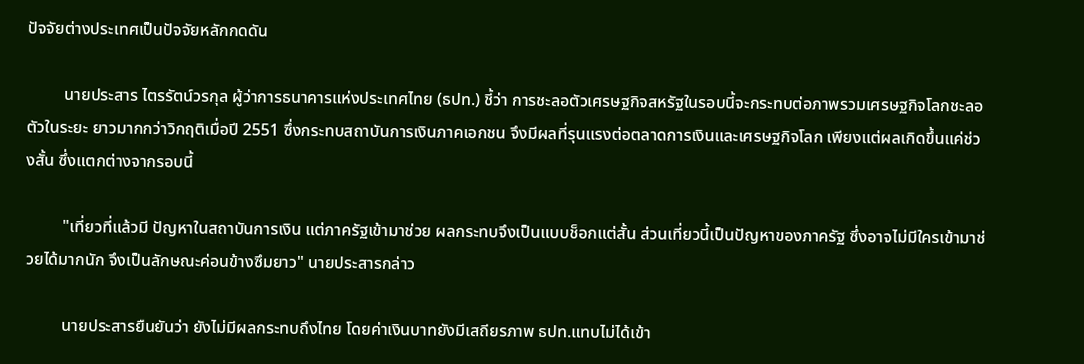ปัจจัยต่างประเทศเป็นปัจจัยหลักกดดัน

         นายประสาร ไตรรัตน์วรกุล ผู้ว่าการธนาคารแห่งประเทศไทย (ธปท.) ชี้ว่า การชะลอตัวเศรษฐกิจสหรัฐในรอบนี้จะกระทบต่อภาพรวมเศรษฐกิจโลกชะลอตัวในระยะ ยาวมากกว่าวิกฤติเมื่อปี 2551 ซึ่งกระทบสถาบันการเงินภาคเอกชน จึงมีผลที่รุนแรงต่อตลาดการเงินและเศรษฐกิจโลก เพียงแต่ผลเกิดขึ้นแค่ช่วงสั้น ซึ่งแตกต่างจากรอบนี้

         "เที่ยวที่แล้วมี ปัญหาในสถาบันการเงิน แต่ภาครัฐเข้ามาช่วย ผลกระทบจึงเป็นแบบช็อกแต่สั้น ส่วนเที่ยวนี้เป็นปัญหาของภาครัฐ ซึ่งอาจไม่มีใครเข้ามาช่วยได้มากนัก จึงเป็นลักษณะค่อนข้างซึมยาว" นายประสารกล่าว

         นายประสารยืนยันว่า ยังไม่มีผลกระทบถึงไทย โดยค่าเงินบาทยังมีเสถียรภาพ ธปท.แทบไม่ได้เข้า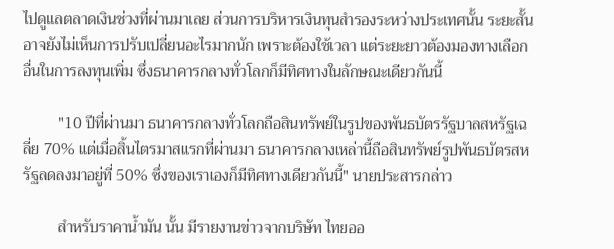ไปดูแลตลาดเงินช่วงที่ผ่านมาเลย ส่วนการบริหารเงินทุนสำรองระหว่างประเทศนั้น ระยะสั้นอาจยังไม่เห็นการปรับเปลี่ยนอะไรมากนัก เพราะต้องใช้เวลา แต่ระยะยาวต้องมองทางเลือกอื่นในการลงทุนเพิ่ม ซึ่งธนาคารกลางทั่วโลกก็มีทิศทางในลักษณะเดียวกันนี้

         "10 ปีที่ผ่านมา ธนาคารกลางทั่วโลกถือสินทรัพย์ในรูปของพันธบัตรรัฐบาลสหรัฐเฉลี่ย 70% แต่เมื่อสิ้นไตรมาสแรกที่ผ่านมา ธนาคารกลางเหล่านี้ถือสินทรัพย์รูปพันธบัตรสหรัฐลดลงมาอยู่ที่ 50% ซึ่งของเราเองก็มีทิศทางเดียวกันนี้" นายประสารกล่าว

         สำหรับราคาน้ำมัน นั้น มีรายงานข่าวจากบริษัท ไทยออ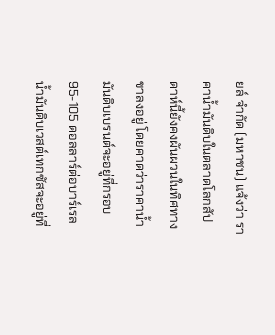ยล์ จำกัด (มหาชน) แจ้งว่า ราคาน้ำมันดิบในตลาดโลกสัปดาห์นี้ยังคงผันผวนในทิศทางขาลงอยู่ โดยคาดว่าราคาน้ำมันดิบเบรนต์จะอยู่ที่กรอบ 95-105 ดอลลาร์ต่อบาร์เรล น้ำมันดิบเวสต์เทกซัสจะอยู่ที่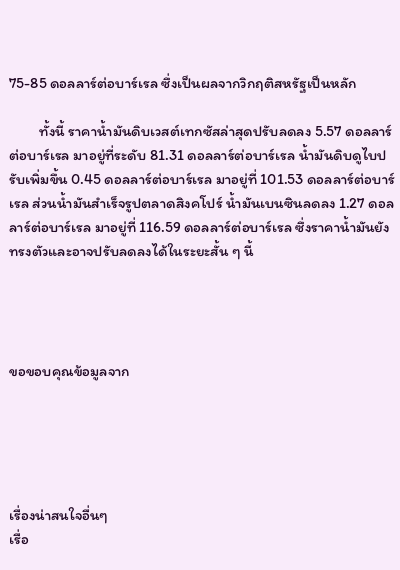75-85 ดอลลาร์ต่อบาร์เรล ซึ่งเป็นผลจากวิกฤติสหรัฐเป็นหลัก

         ทั้งนี้ ราคาน้ำมันดิบเวสต์เทกซัสล่าสุดปรับลดลง 5.57 ดอลลาร์ต่อบาร์เรล มาอยู่ที่ระดับ 81.31 ดอลลาร์ต่อบาร์เรล น้ำมันดิบดูไบปรับเพิ่มขึ้น 0.45 ดอลลาร์ต่อบาร์เรล มาอยู่ที่ 101.53 ดอลลาร์ต่อบาร์เรล ส่วนน้ำมันสำเร็จรูปตลาดสิงคโปร์ น้ำมันเบนซินลดลง 1.27 ดอลลาร์ต่อบาร์เรล มาอยู่ที่ 116.59 ดอลลาร์ต่อบาร์เรล ซึ่งราคาน้ำมันยังทรงตัวและอาจปรับลดลงได้ในระยะสั้น ๆ นี้




ขอขอบคุณข้อมูลจาก





เรื่องน่าสนใจอื่นๆ
เรื่อ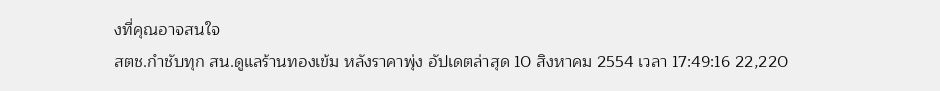งที่คุณอาจสนใจ
สตช.กำชับทุก สน.ดูแลร้านทองเข้ม หลังราคาพุ่ง อัปเดตล่าสุด 10 สิงหาคม 2554 เวลา 17:49:16 22,220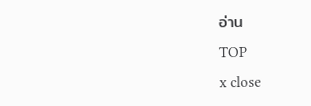อ่าน
TOP
x close